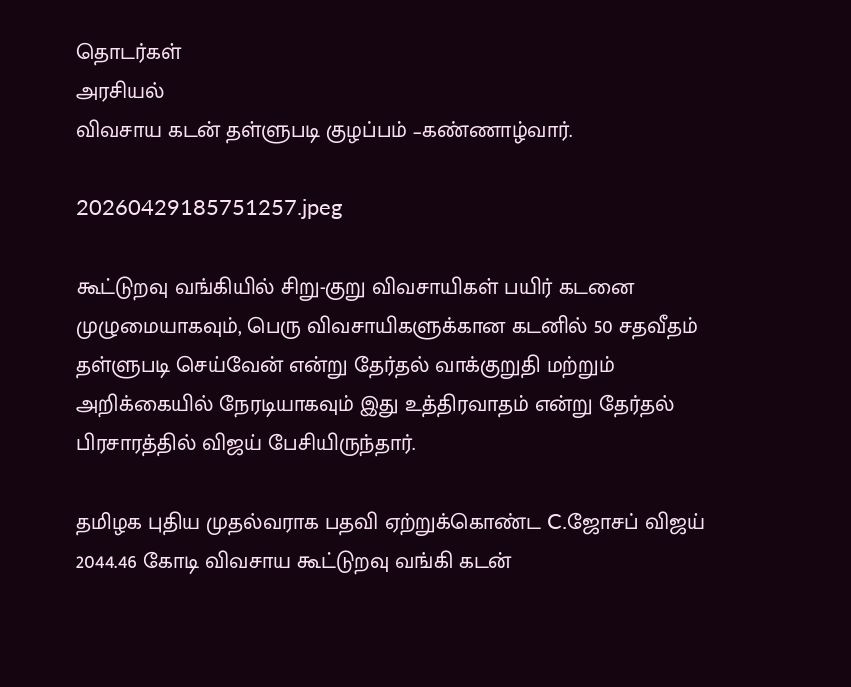தொடர்கள்
அரசியல்
விவசாய கடன் தள்ளுபடி குழப்பம் –கண்ணாழ்வார்.

20260429185751257.jpeg

கூட்டுறவு வங்கியில் சிறு-குறு விவசாயிகள் பயிர் கடனை முழுமையாகவும், பெரு விவசாயிகளுக்கான கடனில் 50 சதவீதம் தள்ளுபடி செய்வேன் என்று தேர்தல் வாக்குறுதி மற்றும் அறிக்கையில் நேரடியாகவும் இது உத்திரவாதம் என்று தேர்தல் பிரசாரத்தில் விஜய் பேசியிருந்தார்.

தமிழக புதிய முதல்வராக பதவி ஏற்றுக்கொண்ட C.ஜோசப் விஜய் 2044.46 கோடி விவசாய கூட்டுறவு வங்கி கடன்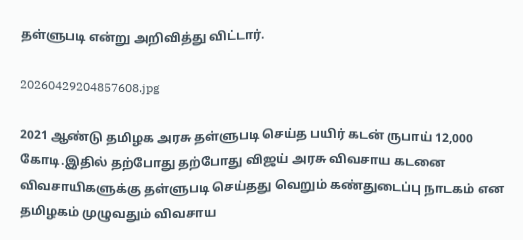தள்ளுபடி என்று அறிவித்து விட்டார்.

20260429204857608.jpg

2021 ஆண்டு தமிழக அரசு தள்ளுபடி செய்த பயிர் கடன் ருபாய் 12,000 கோடி.இதில் தற்போது தற்போது விஜய் அரசு விவசாய கடனை விவசாயிகளுக்கு தள்ளுபடி செய்தது வெறும் கண்துடைப்பு நாடகம் என தமிழகம் முழுவதும் விவசாய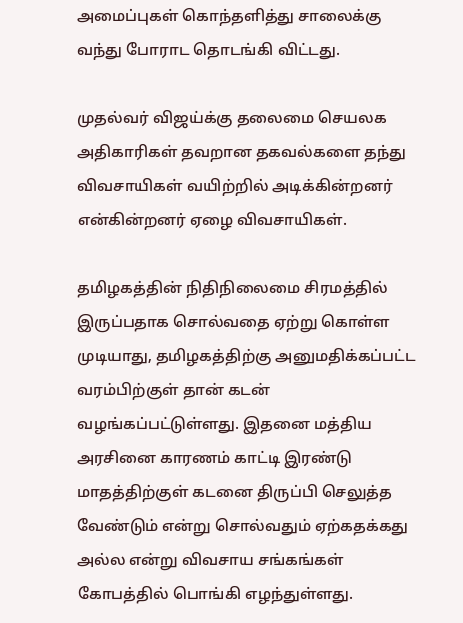அமைப்புகள் கொந்தளித்து சாலைக்கு வந்து போராட தொடங்கி விட்டது.

முதல்வர் விஜய்க்கு தலைமை செயலக அதிகாரிகள் தவறான தகவல்களை தந்து விவசாயிகள் வயிற்றில் அடிக்கின்றனர் என்கின்றனர் ஏழை விவசாயிகள்.

தமிழகத்தின் நிதிநிலைமை சிரமத்தில் இருப்பதாக சொல்வதை ஏற்று கொள்ள முடியாது, தமிழகத்திற்கு அனுமதிக்கப்பட்ட வரம்பிற்குள் தான் கடன் வழங்கப்பட்டுள்ளது. இதனை மத்திய அரசினை காரணம் காட்டி இரண்டு மாதத்திற்குள் கடனை திருப்பி செலுத்த வேண்டும் என்று சொல்வதும் ஏற்கதக்கது அல்ல என்று விவசாய சங்கங்கள் கோபத்தில் பொங்கி எழந்துள்ளது.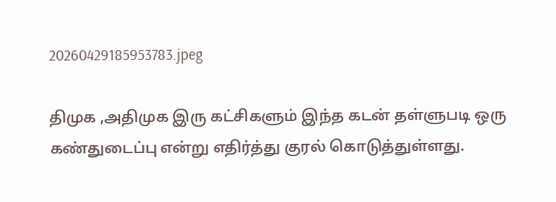20260429185953783.jpeg

திமுக ,அதிமுக இரு கட்சிகளும் இந்த கடன் தள்ளுபடி ஒரு கண்துடைப்பு என்று எதிர்த்து குரல் கொடுத்துள்ளது.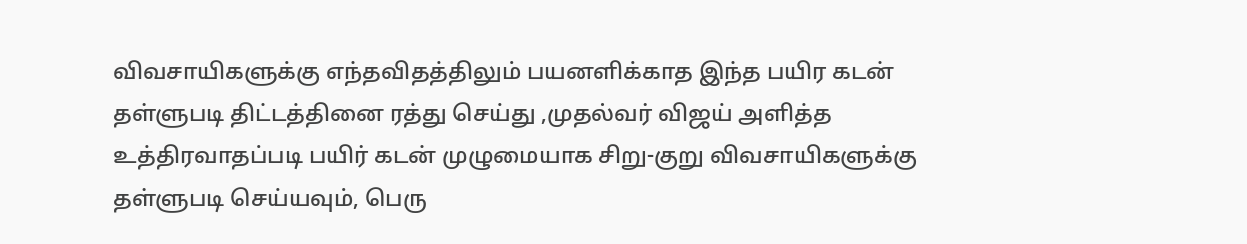விவசாயிகளுக்கு எந்தவிதத்திலும் பயனளிக்காத இந்த பயிர கடன் தள்ளுபடி திட்டத்தினை ரத்து செய்து ,முதல்வர் விஜய் அளித்த உத்திரவாதப்படி பயிர் கடன் முழுமையாக சிறு-குறு விவசாயிகளுக்கு தள்ளுபடி செய்யவும், பெரு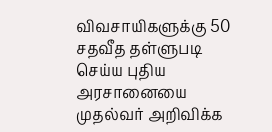விவசாயிகளுக்கு 50 சதவீத தள்ளுபடி செய்ய புதிய அரசானையை முதல்வர் அறிவிக்க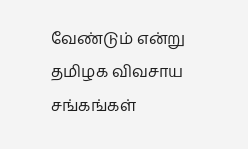வேண்டும் என்று தமிழக விவசாய சங்கங்கள்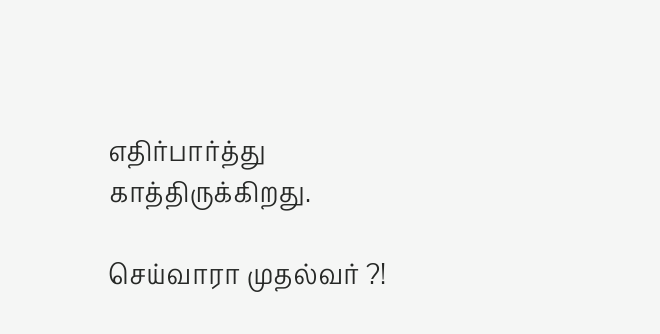எதிர்பார்த்து காத்திருக்கிறது.

செய்வாரா முதல்வர் ?!